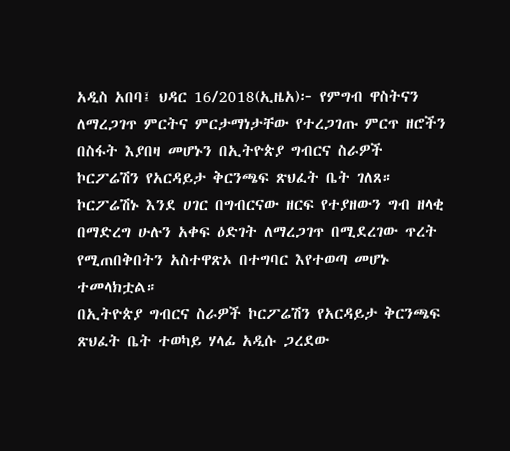አዲስ አበባ፤ ህዳር 16/2018(ኢዜአ)፦ የምግብ ዋስትናን ለማረጋገጥ ምርትና ምርታማነታቸው የተረጋገጡ ምርጥ ዘሮችን በስፋት እያበዛ መሆኑን በኢትዮጵያ ግብርና ስራዎች ኮርፖሬሽን የአርዳይታ ቅርንጫፍ ጽህፈት ቤት ገለጸ።
ኮርፖሬሽኑ እንደ ሀገር በግብርናው ዘርፍ የተያዘውን ግብ ዘላቂ በማድረግ ሁሉን አቀፍ ዕድገት ለማረጋገጥ በሚደረገው ጥረት የሚጠበቅበትን አስተዋጽኦ በተግባር እየተወጣ መሆኑ ተመላክቷል።
በኢትዮጵያ ግብርና ስራዎች ኮርፖሬሽን የአርዳይታ ቅርንጫፍ ጽህፈት ቤት ተወካይ ሃላፊ አዲሱ ጋረደው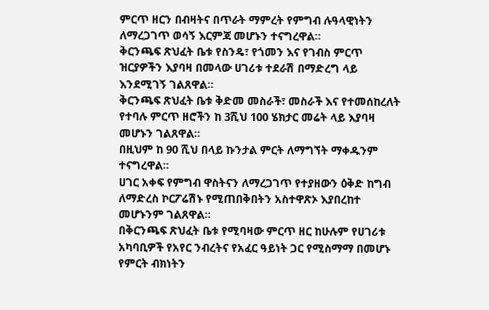ምርጥ ዘርን በብዛትና በጥራት ማምረት የምግብ ሉዓላዊነትን ለማረጋገጥ ወሳኝ እርምጃ መሆኑን ተናግረዋል።
ቅርንጫፍ ጽህፈት ቤቱ የስንዴ፣ የጎመን እና የገብስ ምርጥ ዝርያዎችን እያባዛ በመላው ሀገሪቱ ተደራሽ በማድረግ ላይ እንደሚገኝ ገልጸዋል።
ቅርንጫፍ ጽህፈት ቤቱ ቅድመ መስራች፣ መስራች እና የተመሰከረለት የተባሉ ምርጥ ዘሮችን ከ 3ሺህ 100 ሄክታር መሬት ላይ እያባዛ መሆኑን ገልጸዋል።
በዚህም ከ 90 ሺህ በላይ ኩንታል ምርት ለማግኘት ማቀዱንም ተናግረዋል።
ሀገር አቀፍ የምግብ ዋስትናን ለማረጋገጥ የተያዘውን ዕቅድ ከግብ ለማድረስ ኮርፖሬሽኑ የሚጠበቅበትን አስተዋጽኦ እያበረከተ መሆኑንም ገልጸዋል።
በቅርንጫፍ ጽህፈት ቤቱ የሚባዛው ምርጥ ዘር ከሁሉም የሀገሪቱ አካባቢዎች የአየር ንብረትና የአፈር ዓይነት ጋር የሚስማማ በመሆኑ የምርት ብክነትን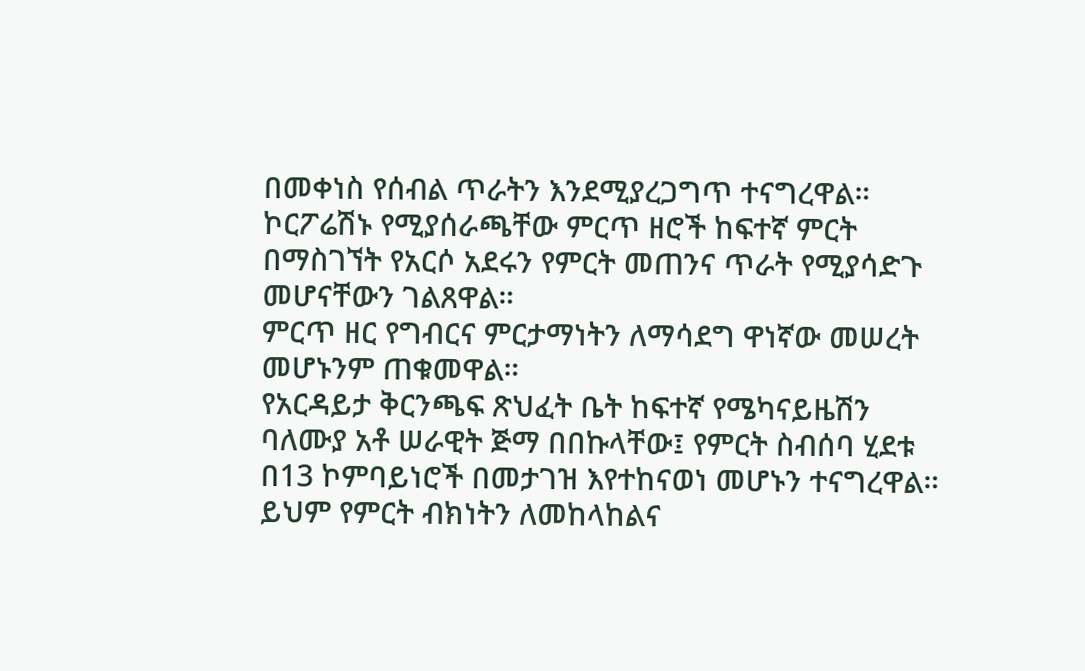በመቀነስ የሰብል ጥራትን እንደሚያረጋግጥ ተናግረዋል።
ኮርፖሬሽኑ የሚያሰራጫቸው ምርጥ ዘሮች ከፍተኛ ምርት በማስገኘት የአርሶ አደሩን የምርት መጠንና ጥራት የሚያሳድጉ መሆናቸውን ገልጸዋል።
ምርጥ ዘር የግብርና ምርታማነትን ለማሳደግ ዋነኛው መሠረት መሆኑንም ጠቁመዋል።
የአርዳይታ ቅርንጫፍ ጽህፈት ቤት ከፍተኛ የሜካናይዜሽን ባለሙያ አቶ ሠራዊት ጅማ በበኩላቸው፤ የምርት ስብሰባ ሂደቱ በ13 ኮምባይነሮች በመታገዝ እየተከናወነ መሆኑን ተናግረዋል።
ይህም የምርት ብክነትን ለመከላከልና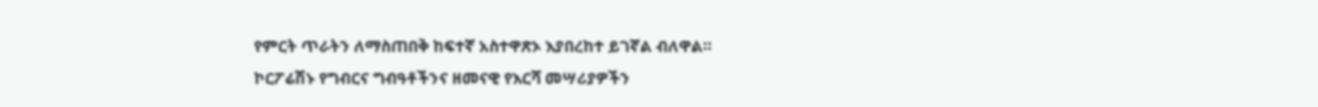የምርት ጥራትን ለማስጠበቅ ከፍተኛ አስተዋጽኦ እያበረከተ ይገኛል ብለዋል።
ኮርፖሬሽኑ የግብርና ግብዓቶችንና ዘመናዊ የእርሻ መሣሪያዎችን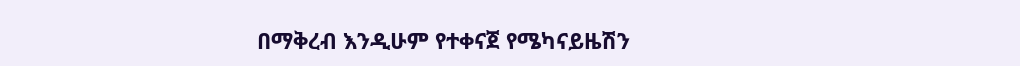በማቅረብ እንዲሁም የተቀናጀ የሜካናይዜሽን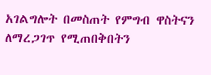አገልግሎት በመስጠት የምግብ ዋስትናን ለማረጋገጥ የሚጠበቅበትን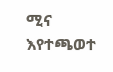ሚና እየተጫወተ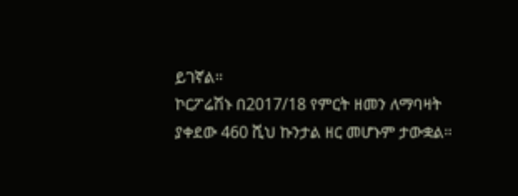ይገኛል።
ኮርፖሬሽኑ በ2017/18 የምርት ዘመን ለማባዛት ያቀደው 460 ሺህ ኩንታል ዘር መሆኑም ታውቋል።